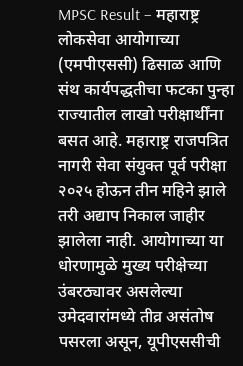MPSC Result – महाराष्ट्र लोकसेवा आयोगाच्या (एमपीएससी) ढिसाळ आणि संथ कार्यपद्धतीचा फटका पुन्हा राज्यातील लाखो परीक्षार्थींना बसत आहे. महाराष्ट्र राजपत्रित नागरी सेवा संयुक्त पूर्व परीक्षा २०२५ होऊन तीन महिने झाले तरी अद्याप निकाल जाहीर झालेला नाही. आयोगाच्या या धोरणामुळे मुख्य परीक्षेच्या उंबरठ्यावर असलेल्या उमेदवारांमध्ये तीव्र असंतोष पसरला असून, यूपीएससीची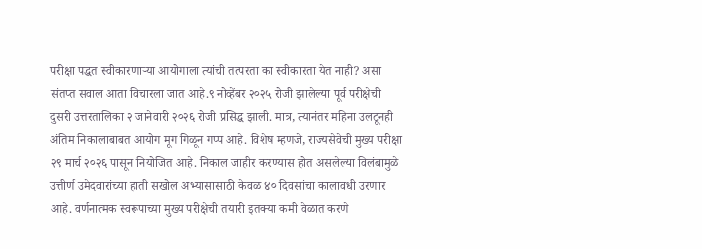परीक्षा पद्धत स्वीकारणाऱ्या आयोगाला त्यांची तत्परता का स्वीकारता येत नाही? असा संतप्त सवाल आता विचारला जात आहे.९ नोव्हेंबर २०२५ रोजी झालेल्या पूर्व परीक्षेची दुसरी उत्तरतालिका २ जानेवारी २०२६ रोजी प्रसिद्ध झाली. मात्र, त्यानंतर महिना उलटूनही अंतिम निकालाबाबत आयोग मूग गिळून गप्प आहे. विशेष म्हणजे, राज्यसेवेची मुख्य परीक्षा २९ मार्च २०२६ पासून नियोजित आहे. निकाल जाहीर करण्यास होत असलेल्या विलंबामुळे उत्तीर्ण उमेदवारांच्या हाती सखोल अभ्यासासाठी केवळ ४० दिवसांचा कालावधी उरणार आहे. वर्णनात्मक स्वरूपाच्या मुख्य परीक्षेची तयारी इतक्या कमी वेळात करणे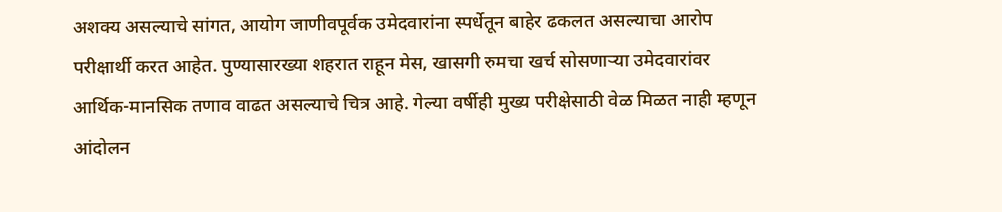अशक्य असल्याचे सांगत, आयोग जाणीवपूर्वक उमेदवारांना स्पर्धेतून बाहेर ढकलत असल्याचा आरोप परीक्षार्थी करत आहेत. पुण्यासारख्या शहरात राहून मेस, खासगी रुमचा खर्च सोसणाऱ्या उमेदवारांवर आर्थिक-मानसिक तणाव वाढत असल्याचे चित्र आहे. गेल्या वर्षीही मुख्य परीक्षेसाठी वेळ मिळत नाही म्हणून आंदोलन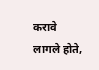करावे लागले होते,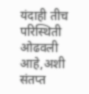यंदाही तीच परिस्थिती ओढवली आहे,अशी संतप्त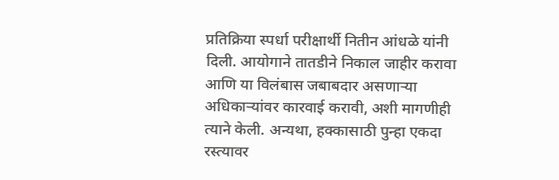प्रतिक्रिया स्पर्धा परीक्षार्थी नितीन आंधळे यांनी दिली. आयोगाने तातडीने निकाल जाहीर करावा आणि या विलंबास जबाबदार असणाऱ्या अधिकाऱ्यांवर कारवाई करावी, अशी मागणीही त्याने केली. अन्यथा, हक्कासाठी पुन्हा एकदा रस्त्यावर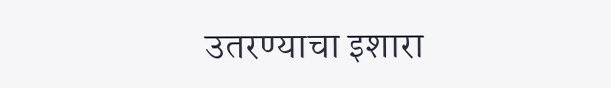उतरण्याचा इशारा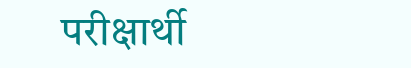परीक्षार्थी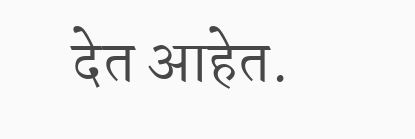देत आहेत.